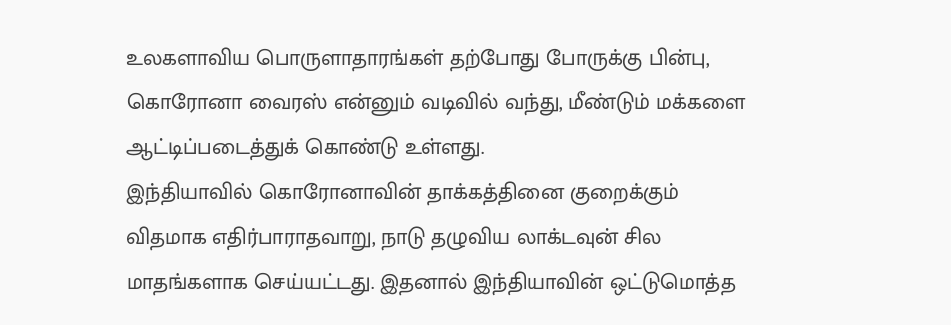உலகளாவிய பொருளாதாரங்கள் தற்போது போருக்கு பின்பு, கொரோனா வைரஸ் என்னும் வடிவில் வந்து, மீண்டும் மக்களை ஆட்டிப்படைத்துக் கொண்டு உள்ளது.
இந்தியாவில் கொரோனாவின் தாக்கத்தினை குறைக்கும் விதமாக எதிர்பாராதவாறு, நாடு தழுவிய லாக்டவுன் சில மாதங்களாக செய்யட்டது. இதனால் இந்தியாவின் ஒட்டுமொத்த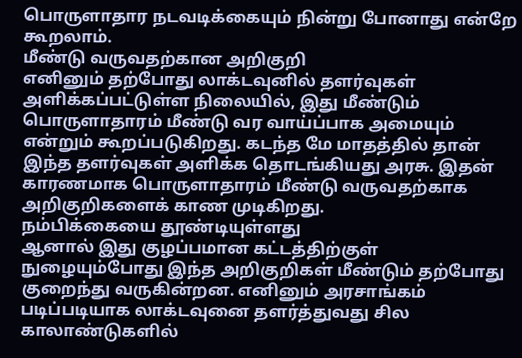பொருளாதார நடவடிக்கையும் நின்று போனாது என்றே கூறலாம்.
மீண்டு வருவதற்கான அறிகுறி
எனினும் தற்போது லாக்டவுனில் தளர்வுகள் அளிக்கப்பட்டுள்ள நிலையில், இது மீண்டும் பொருளாதாரம் மீண்டு வர வாய்ப்பாக அமையும் என்றும் கூறப்படுகிறது. கடந்த மே மாதத்தில் தான் இந்த தளர்வுகள் அளிக்க தொடங்கியது அரசு. இதன் காரணமாக பொருளாதாரம் மீண்டு வருவதற்காக அறிகுறிகளைக் காண முடிகிறது.
நம்பிக்கையை தூண்டியுள்ளது
ஆனால் இது குழப்பமான கட்டத்திற்குள் நுழையும்போது இந்த அறிகுறிகள் மீண்டும் தற்போது குறைந்து வருகின்றன. எனினும் அரசாங்கம் படிப்படியாக லாக்டவுனை தளர்த்துவது சில காலாண்டுகளில்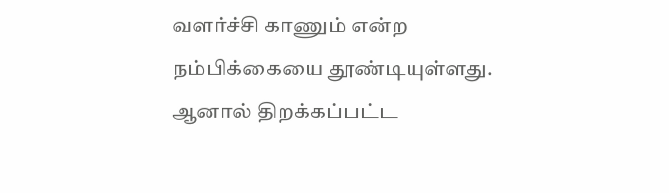வளர்ச்சி காணும் என்ற நம்பிக்கையை தூண்டியுள்ளது. ஆனால் திறக்கப்பட்ட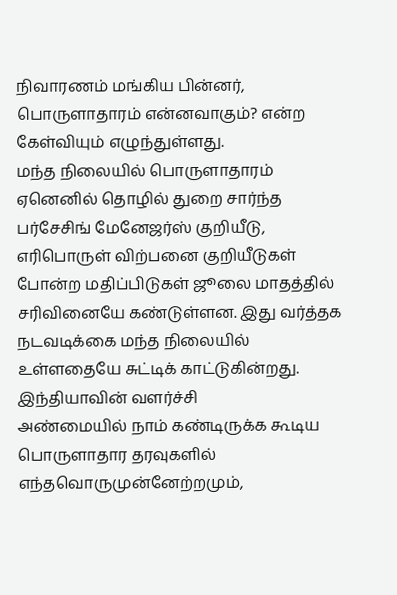நிவாரணம் மங்கிய பின்னர், பொருளாதாரம் என்னவாகும்? என்ற கேள்வியும் எழுந்துள்ளது.
மந்த நிலையில் பொருளாதாரம்
ஏனெனில் தொழில் துறை சார்ந்த பர்சேசிங் மேனேஜர்ஸ் குறியீடு, எரிபொருள் விற்பனை குறியீடுகள் போன்ற மதிப்பிடுகள் ஜூலை மாதத்தில் சரிவினையே கண்டுள்ளன. இது வர்த்தக நடவடிக்கை மந்த நிலையில் உள்ளதையே சுட்டிக் காட்டுகின்றது.
இந்தியாவின் வளர்ச்சி
அண்மையில் நாம் கண்டிருக்க கூடிய பொருளாதார தரவுகளில் எந்தவொருமுன்னேற்றமும்,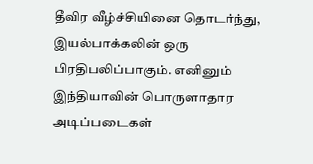தீவிர வீழ்ச்சியினை தொடர்ந்து, இயல்பாக்கலின் ஒரு பிரதிபலிப்பாகும். எனினும் இந்தியாவின் பொருளாதார அடிப்படைகள்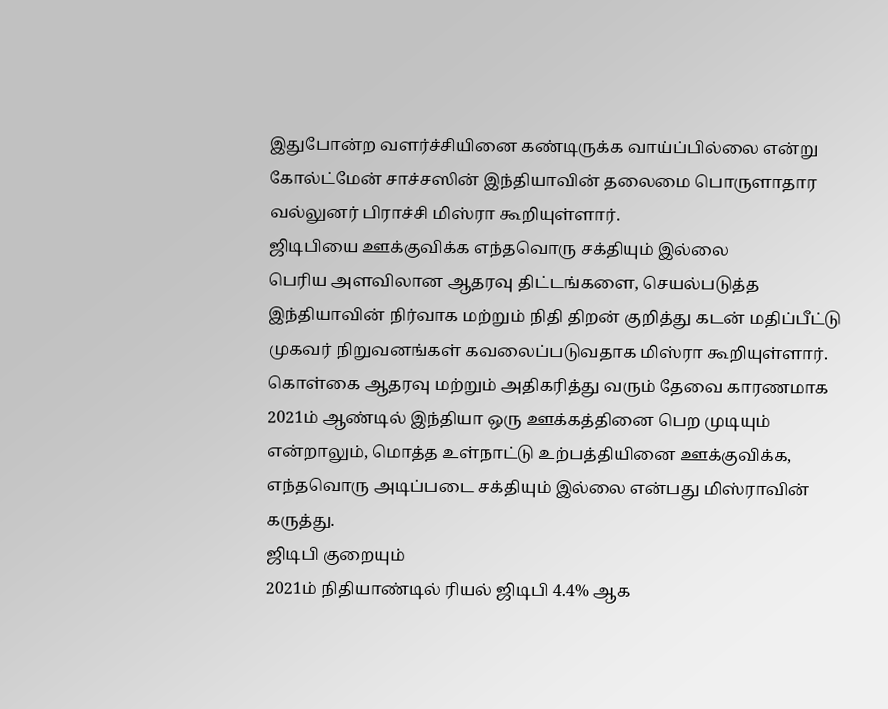இதுபோன்ற வளர்ச்சியினை கண்டிருக்க வாய்ப்பில்லை என்று கோல்ட்மேன் சாச்சஸின் இந்தியாவின் தலைமை பொருளாதார வல்லுனர் பிராச்சி மிஸ்ரா கூறியுள்ளார்.
ஜிடிபியை ஊக்குவிக்க எந்தவொரு சக்தியும் இல்லை
பெரிய அளவிலான ஆதரவு திட்டங்களை, செயல்படுத்த இந்தியாவின் நிர்வாக மற்றும் நிதி திறன் குறித்து கடன் மதிப்பீட்டு முகவர் நிறுவனங்கள் கவலைப்படுவதாக மிஸ்ரா கூறியுள்ளார். கொள்கை ஆதரவு மற்றும் அதிகரித்து வரும் தேவை காரணமாக 2021ம் ஆண்டில் இந்தியா ஒரு ஊக்கத்தினை பெற முடியும் என்றாலும், மொத்த உள்நாட்டு உற்பத்தியினை ஊக்குவிக்க, எந்தவொரு அடிப்படை சக்தியும் இல்லை என்பது மிஸ்ராவின் கருத்து.
ஜிடிபி குறையும்
2021ம் நிதியாண்டில் ரியல் ஜிடிபி 4.4% ஆக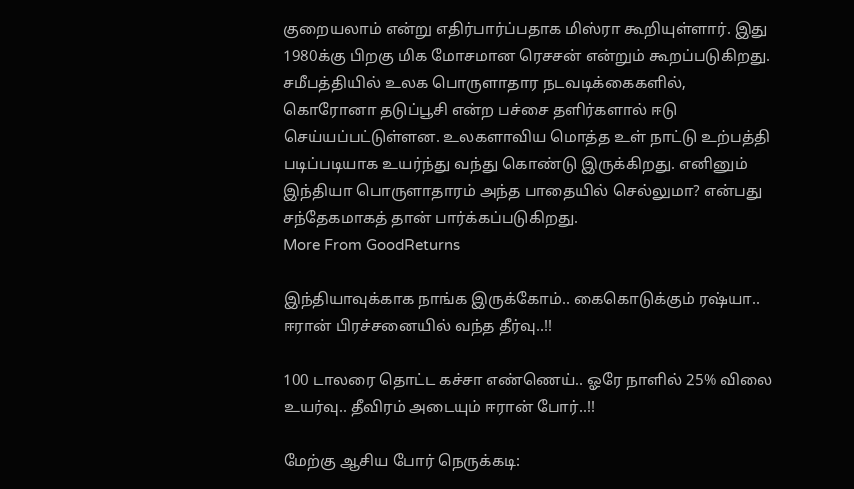குறையலாம் என்று எதிர்பார்ப்பதாக மிஸ்ரா கூறியுள்ளார். இது 1980க்கு பிறகு மிக மோசமான ரெசசன் என்றும் கூறப்படுகிறது. சமீபத்தியில் உலக பொருளாதார நடவடிக்கைகளில், கொரோனா தடுப்பூசி என்ற பச்சை தளிர்களால் ஈடு செய்யப்பட்டுள்ளன. உலகளாவிய மொத்த உள் நாட்டு உற்பத்தி படிப்படியாக உயர்ந்து வந்து கொண்டு இருக்கிறது. எனினும் இந்தியா பொருளாதாரம் அந்த பாதையில் செல்லுமா? என்பது சந்தேகமாகத் தான் பார்க்கப்படுகிறது.
More From GoodReturns

இந்தியாவுக்காக நாங்க இருக்கோம்.. கைகொடுக்கும் ரஷ்யா.. ஈரான் பிரச்சனையில் வந்த தீர்வு..!!

100 டாலரை தொட்ட கச்சா எண்ணெய்.. ஓரே நாளில் 25% விலை உயர்வு.. தீவிரம் அடையும் ஈரான் போர்..!!

மேற்கு ஆசிய போர் நெருக்கடி: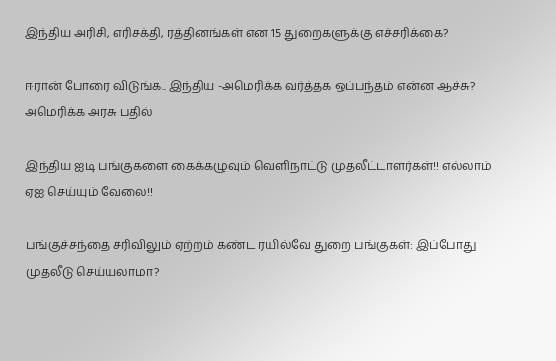இந்திய அரிசி, எரிசக்தி, ரத்தினங்கள் என 15 துறைகளுக்கு எச்சரிக்கை?

ஈரான் போரை விடுங்க.. இந்திய -அமெரிக்க வர்த்தக ஒப்பந்தம் என்ன ஆச்சு? அமெரிக்க அரசு பதில்

இந்திய ஐடி பங்குகளை கைக்கழுவும் வெளிநாட்டு முதலீட்டாளர்கள்!! எல்லாம் ஏஐ செய்யும் வேலை!!

பங்குச்சந்தை சரிவிலும் ஏற்றம் கண்ட ரயில்வே துறை பங்குகள்: இப்போது முதலீடு செய்யலாமா?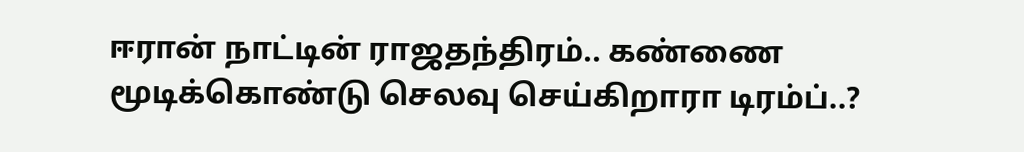ஈரான் நாட்டின் ராஜதந்திரம்.. கண்ணை மூடிக்கொண்டு செலவு செய்கிறாரா டிரம்ப்..?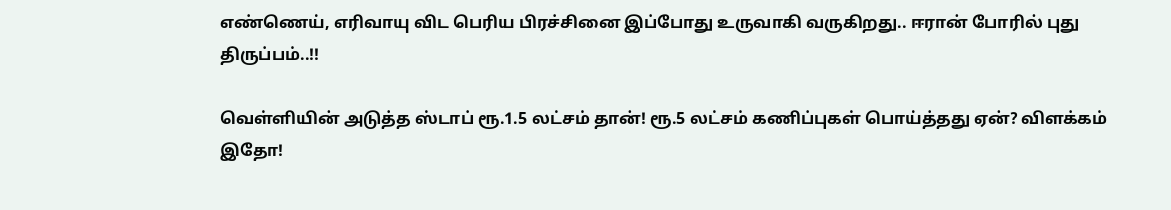எண்ணெய், எரிவாயு விட பெரிய பிரச்சினை இப்போது உருவாகி வருகிறது.. ஈரான் போரில் புது திருப்பம்..!!

வெள்ளியின் அடுத்த ஸ்டாப் ரூ.1.5 லட்சம் தான்! ரூ.5 லட்சம் கணிப்புகள் பொய்த்தது ஏன்? விளக்கம் இதோ!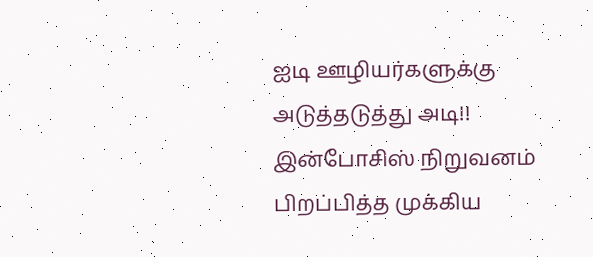ஐடி ஊழியர்களுக்கு அடுத்தடுத்து அடி!! இன்போசிஸ் நிறுவனம் பிறப்பித்த முக்கிய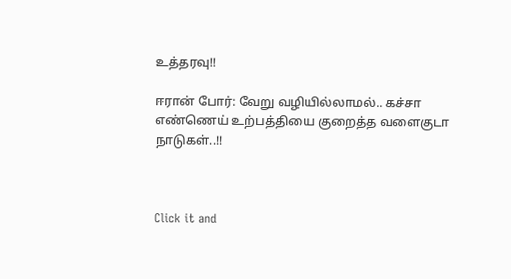உத்தரவு!!

ஈரான் போர்: வேறு வழியில்லாமல்.. கச்சா எண்ணெய் உற்பத்தியை குறைத்த வளைகுடா நாடுகள்..!!



Click it and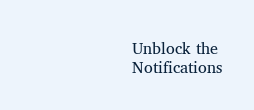Unblock the Notifications